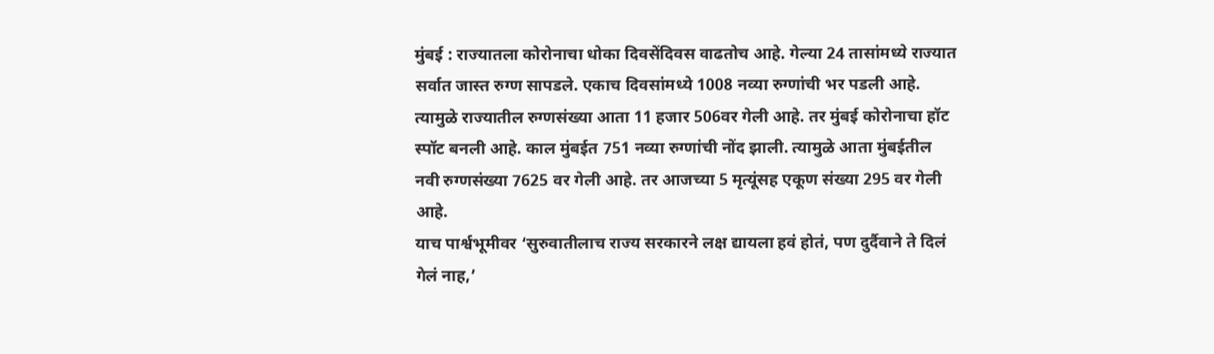मुंबई : राज्यातला कोरोनाचा धोका दिवसेंदिवस वाढतोच आहे. गेल्या 24 तासांमध्ये राज्यात सर्वात जास्त रुग्ण सापडले. एकाच दिवसांमध्ये 1008 नव्या रुग्णांची भर पडली आहे. त्यामुळे राज्यातील रुग्णसंख्या आता 11 हजार 506वर गेली आहे. तर मुंबई कोरोनाचा हॉट स्पॉट बनली आहे. काल मुंबईत 751 नव्या रुग्णांची नोंद झाली. त्यामुळे आता मुंबईतील नवी रुग्णसंख्या 7625 वर गेली आहे. तर आजच्या 5 मृत्यूंसह एकूण संख्या 295 वर गेली आहे.
याच पार्श्वभूमीवर ‘सुरुवातीलाच राज्य सरकारने लक्ष द्यायला हवं होतं, पण दुर्दैवाने ते दिलं गेलं नाह,’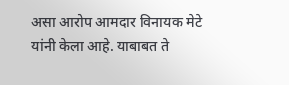असा आरोप आमदार विनायक मेटे यांनी केला आहे. याबाबत ते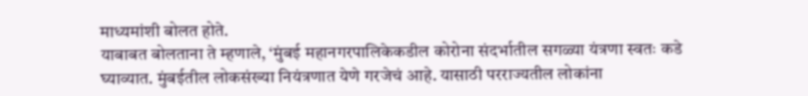माध्यमांशी बोलत होते.
याबाबत बोलताना ते म्हणाले, ‘मुंबई महानगरपालिकेकडील कोरोना संदर्भातील सगळ्या यंत्रणा स्वतः कडे घ्याव्यात. मुंबईतील लोकसंख्या नियंत्रणात येणे गरजेचं आहे. यासाठी परराज्यतील लोकांना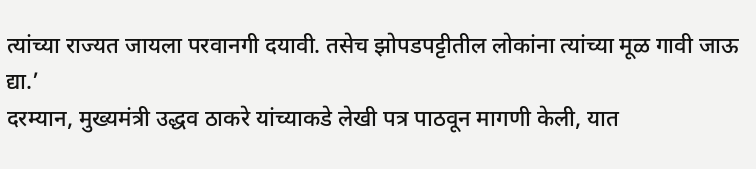त्यांच्या राज्यत जायला परवानगी दयावी. तसेच झोपडपट्टीतील लोकांना त्यांच्या मूळ गावी जाऊ द्या.’
दरम्यान, मुख्यमंत्री उद्धव ठाकरे यांच्याकडे लेखी पत्र पाठवून मागणी केली, यात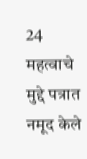24 महत्वाचे मुद्दे पत्रात नमूद केले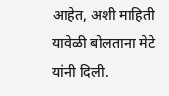आहेत, अशी माहिती यावेळी बोलताना मेटे यांनी दिली.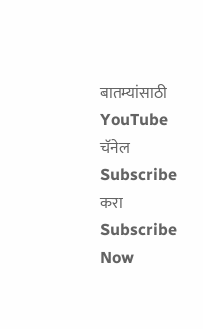बातम्यांसाठी YouTube चॅनेल Subscribe करा
Subscribe Now